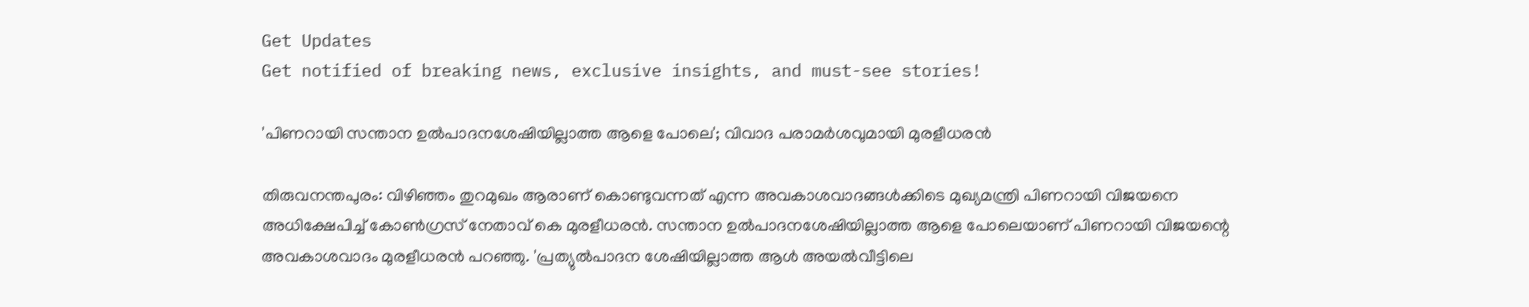Get Updates
Get notified of breaking news, exclusive insights, and must-see stories!

'പിണറായി സന്താന ഉല്‍പാദനശേഷിയില്ലാത്ത ആളെ പോലെ'; വിവാദ പരാമര്‍ശവുമായി മുരളീധരന്‍

തിരുവനന്തപുരം: വിഴിഞ്ഞം തുറമുഖം ആരാണ് കൊണ്ടുവന്നത് എന്ന അവകാശവാദങ്ങള്‍ക്കിടെ മുഖ്യമന്ത്രി പിണറായി വിജയനെ അധിക്ഷേപിച്ച് കോണ്‍ഗ്രസ് നേതാവ് കെ മുരളീധരന്‍. സന്താന ഉല്‍പാദനശേഷിയില്ലാത്ത ആളെ പോലെയാണ് പിണറായി വിജയന്റെ അവകാശവാദം മുരളീധരന്‍ പറഞ്ഞു. 'പ്രത്യുല്‍പാദന ശേഷിയില്ലാത്ത ആള്‍ അയല്‍വീട്ടിലെ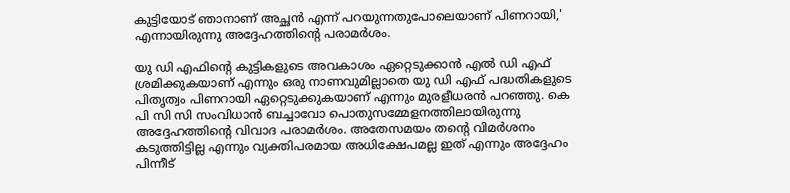കുട്ടിയോട് ഞാനാണ് അച്ഛന്‍ എന്ന് പറയുന്നതുപോലെയാണ് പിണറായി,' എന്നായിരുന്നു അദ്ദേഹത്തിന്റെ പരാമര്‍ശം.

യു ഡി എഫിന്റെ കുട്ടികളുടെ അവകാശം ഏറ്റെടുക്കാന്‍ എല്‍ ഡി എഫ് ശ്രമിക്കുകയാണ് എന്നും ഒരു നാണവുമില്ലാതെ യു ഡി എഫ് പദ്ധതികളുടെ പിതൃത്വം പിണറായി ഏറ്റെടുക്കുകയാണ് എന്നും മുരളീധരന്‍ പറഞ്ഞു. കെ പി സി സി സംവിധാന്‍ ബച്ചാവോ പൊതുസമ്മേളനത്തിലായിരുന്നു അദ്ദേഹത്തിന്റെ വിവാദ പരാമര്‍ശം. അതേസമയം തന്റെ വിമര്‍ശനം കടുത്തിട്ടില്ല എന്നും വ്യക്തിപരമായ അധിക്ഷേപമല്ല ഇത് എന്നും അദ്ദേഹം പിന്നീട്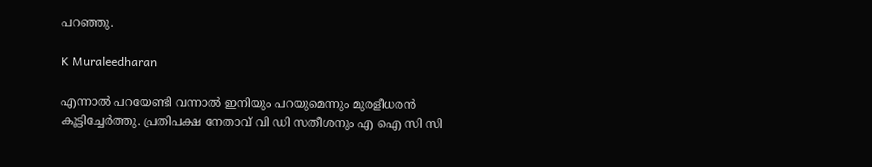പറഞ്ഞു.

K Muraleedharan

എന്നാല്‍ പറയേണ്ടി വന്നാല്‍ ഇനിയും പറയുമെന്നും മുരളീധരന്‍ കൂട്ടിച്ചേര്‍ത്തു. പ്രതിപക്ഷ നേതാവ് വി ഡി സതീശനും എ ഐ സി സി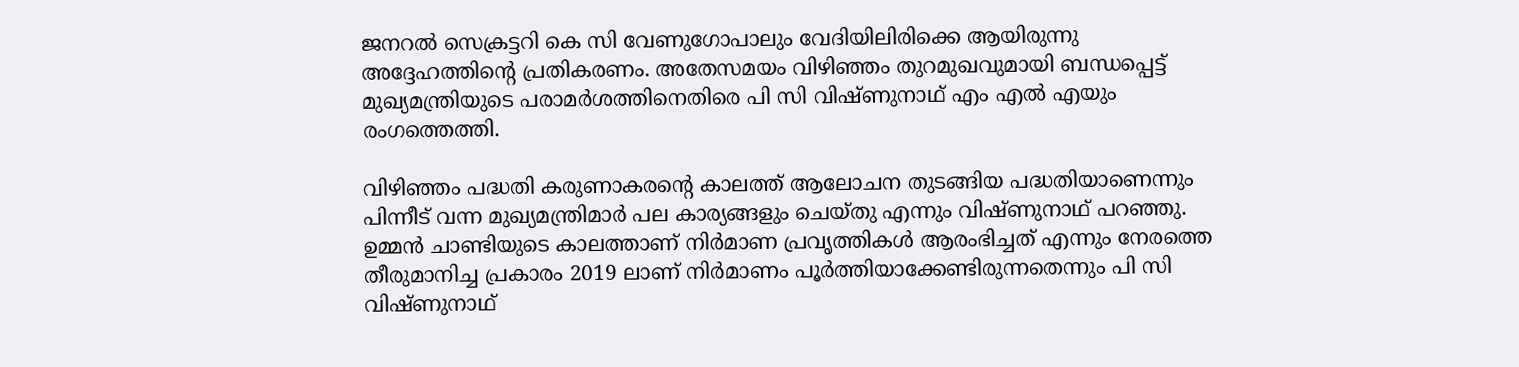ജനറല്‍ സെക്രട്ടറി കെ സി വേണുഗോപാലും വേദിയിലിരിക്കെ ആയിരുന്നു അദ്ദേഹത്തിന്റെ പ്രതികരണം. അതേസമയം വിഴിഞ്ഞം തുറമുഖവുമായി ബന്ധപ്പെട്ട് മുഖ്യമന്ത്രിയുടെ പരാമര്‍ശത്തിനെതിരെ പി സി വിഷ്ണുനാഥ് എം എല്‍ എയും രംഗത്തെത്തി.

വിഴിഞ്ഞം പദ്ധതി കരുണാകരന്റെ കാലത്ത് ആലോചന തുടങ്ങിയ പദ്ധതിയാണെന്നും പിന്നീട് വന്ന മുഖ്യമന്ത്രിമാര്‍ പല കാര്യങ്ങളും ചെയ്തു എന്നും വിഷ്ണുനാഥ് പറഞ്ഞു. ഉമ്മന്‍ ചാണ്ടിയുടെ കാലത്താണ് നിര്‍മാണ പ്രവൃത്തികള്‍ ആരംഭിച്ചത് എന്നും നേരത്തെ തീരുമാനിച്ച പ്രകാരം 2019 ലാണ് നിര്‍മാണം പൂര്‍ത്തിയാക്കേണ്ടിരുന്നതെന്നും പി സി വിഷ്ണുനാഥ്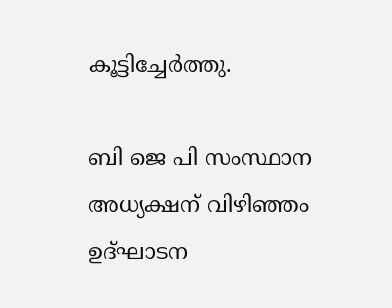കൂട്ടിച്ചേര്‍ത്തു.

ബി ജെ പി സംസ്ഥാന അധ്യക്ഷന് വിഴിഞ്ഞം ഉദ്ഘാടന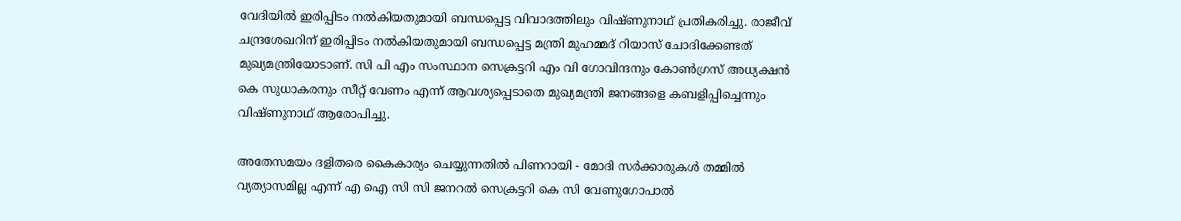വേദിയില്‍ ഇരിപ്പിടം നല്‍കിയതുമായി ബന്ധപ്പെട്ട വിവാദത്തിലും വിഷ്ണുനാഥ് പ്രതികരിച്ചു. രാജീവ് ചന്ദ്രശേഖറിന് ഇരിപ്പിടം നല്‍കിയതുമായി ബന്ധപ്പെട്ട മന്ത്രി മുഹമ്മദ് റിയാസ് ചോദിക്കേണ്ടത് മുഖ്യമന്ത്രിയോടാണ്. സി പി എം സംസ്ഥാന സെക്രട്ടറി എം വി ഗോവിന്ദനും കോണ്‍ഗ്രസ് അധ്യക്ഷന്‍ കെ സുധാകരനും സീറ്റ് വേണം എന്ന് ആവശ്യപ്പെടാതെ മുഖ്യമന്ത്രി ജനങ്ങളെ കബളിപ്പിച്ചെന്നും വിഷ്ണുനാഥ് ആരോപിച്ചു.

അതേസമയം ദളിതരെ കൈകാര്യം ചെയ്യുന്നതില്‍ പിണറായി - മോദി സര്‍ക്കാരുകള്‍ തമ്മില്‍ വ്യത്യാസമില്ല എന്ന് എ ഐ സി സി ജനറല്‍ സെക്രട്ടറി കെ സി വേണുഗോപാല്‍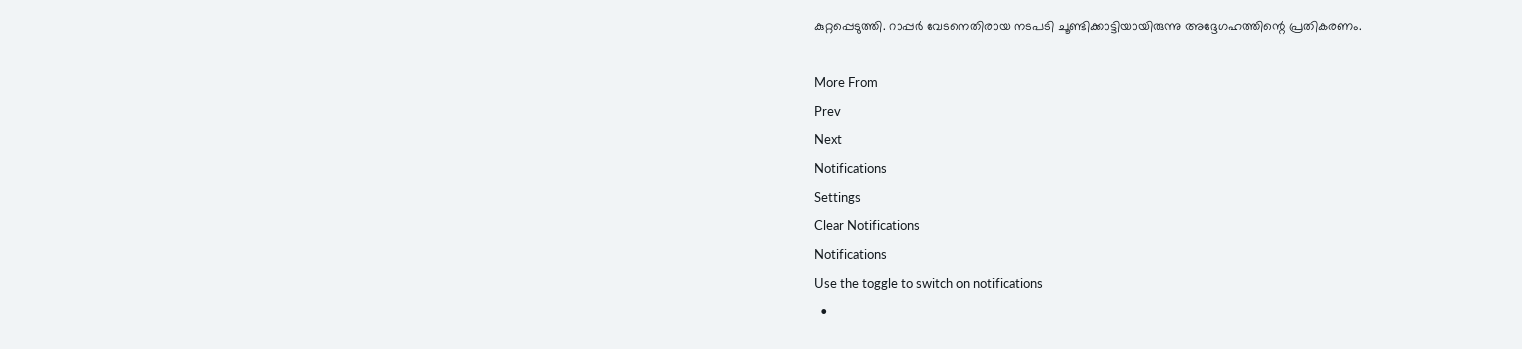കുറ്റപ്പെടുത്തി. റാപ്പര്‍ വേടനെതിരായ നടപടി ചൂണ്ടിക്കാട്ടിയായിരുന്നു അദ്ദേഗഹത്തിന്റെ പ്രതികരണം.

More From
Prev
Next
Notifications
Settings
Clear Notifications
Notifications
Use the toggle to switch on notifications
  •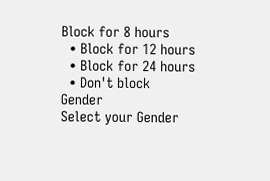Block for 8 hours
  • Block for 12 hours
  • Block for 24 hours
  • Don't block
Gender
Select your Gender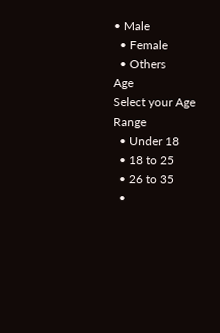• Male
  • Female
  • Others
Age
Select your Age Range
  • Under 18
  • 18 to 25
  • 26 to 35
  •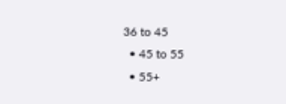36 to 45
  • 45 to 55
  • 55+